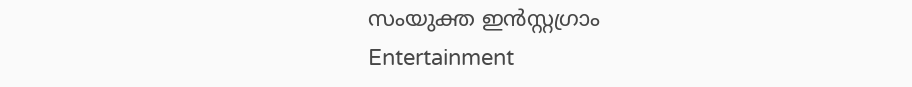സംയുക്ത ഇൻസ്റ്റഗ്രാം
Entertainment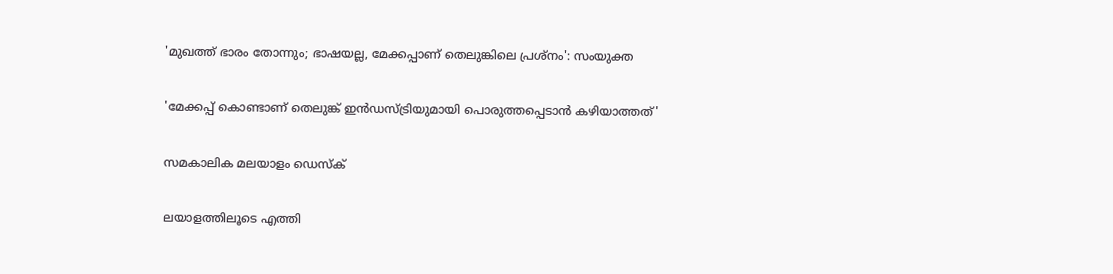'മുഖത്ത് ഭാരം തോന്നും; ഭാഷയല്ല, മേക്കപ്പാണ് തെലുങ്കിലെ പ്രശ്നം': സംയുക്ത

'മേക്കപ്പ് കൊണ്ടാണ് തെലുങ്ക് ഇന്‍ഡസ്ട്രിയുമായി പൊരുത്തപ്പെടാന്‍ കഴിയാത്തത്'

സമകാലിക മലയാളം ഡെസ്ക്

ലയാളത്തിലൂടെ എത്തി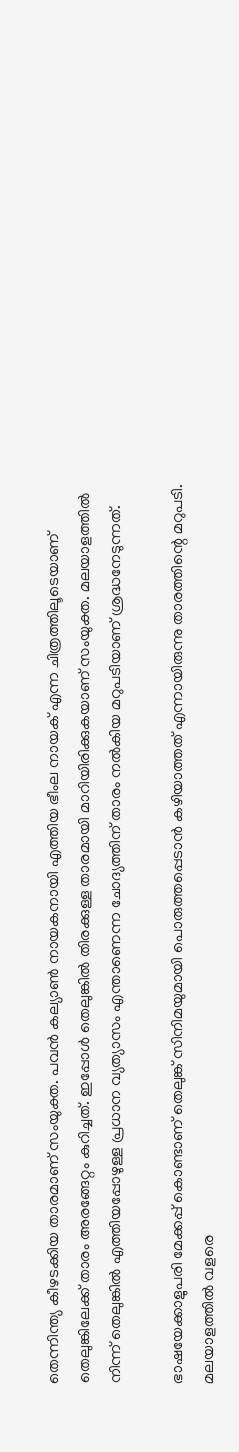തെന്നിന്ത്യ കീഴടക്കിയ താരമാണ് സംയുക്ത. പവൻ കല്യാൺ നായകനായി എത്തിയ ഭീംല നായക് എന്ന ചിത്രത്തിലൂടെയാണ് തെലുങ്കിലേക്ക് താരം അരങ്ങേറ്റം കുറിച്ചത്. ഇപ്പോൾ തെലുങ്കിൽ തിരക്കുള്ള താരമായി മാറിയിരിക്കുകയാണ് സംയുക്ത. മലയാളത്തിൽ നിന്ന് തെലുങ്കിൽ എത്തിയപ്പോഴുള്ള പ്രധാന വ്യത്യാസം എന്താണെന്ന ചോദ്യത്തിന് താരം നൽകിയ മറുപടിയാണ് ശ്രദ്ധനേടുന്നത്.

ഭാഷയേക്കാളുപരി മേക്കപ്പ് കൊണ്ടാണ് തെലുങ്ക് സിനിമയുമായി പൊരുത്തപ്പെടാന്‍ കഴിയാത്തത് എന്നായിരുന്നു താരത്തിന്റെ മറുപടി. മലയാളത്തിൽ വളരെ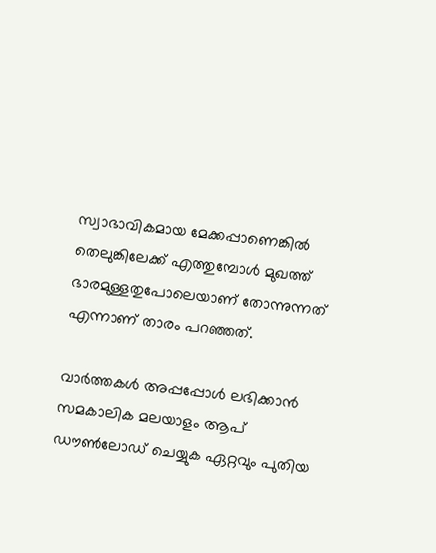സ്വാഭാവികമായ മേക്കപ്പാണെങ്കിൽ തെലുങ്കിലേക്ക് എത്തുമ്പോൾ മുഖത്ത് ഭാരമുള്ളതുപോലെയാണ് തോന്നുന്നത് എന്നാണ് താരം പറഞ്ഞത്.

വാര്‍ത്തകള്‍ അപ്പപ്പോള്‍ ലഭിക്കാന്‍ സമകാലിക മലയാളം ആപ് ഡൗണ്‍ലോഡ് ചെയ്യുക ഏറ്റവും പുതിയ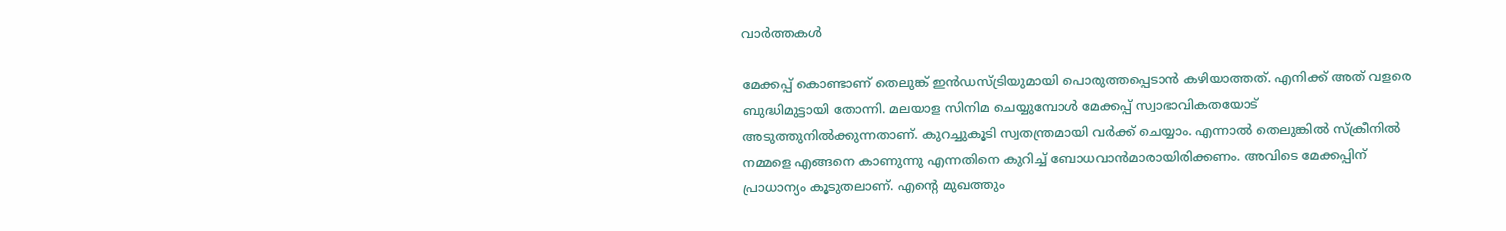വാര്‍ത്തകള്‍

മേക്കപ്പ് കൊണ്ടാണ് തെലുങ്ക് ഇന്‍ഡസ്ട്രിയുമായി പൊരുത്തപ്പെടാന്‍ കഴിയാത്തത്. എനിക്ക് അത് വളരെ ബുദ്ധിമുട്ടായി തോന്നി. മലയാള സിനിമ ചെയ്യുമ്പോള്‍ മേക്കപ്പ് സ്വാഭാവികതയോട് അടുത്തുനില്‍ക്കുന്നതാണ്. കുറച്ചുകൂടി സ്വതന്ത്രമായി വര്‍ക്ക് ചെയ്യാം. എന്നാല്‍ തെലുങ്കില്‍ സ്‌ക്രീനില്‍ നമ്മളെ എങ്ങനെ കാണുന്നു എന്നതിനെ കുറിച്ച് ബോധവാന്‍മാരായിരിക്കണം. അവിടെ മേക്കപ്പിന് പ്രാധാന്യം കൂടുതലാണ്. എന്റെ മുഖത്തും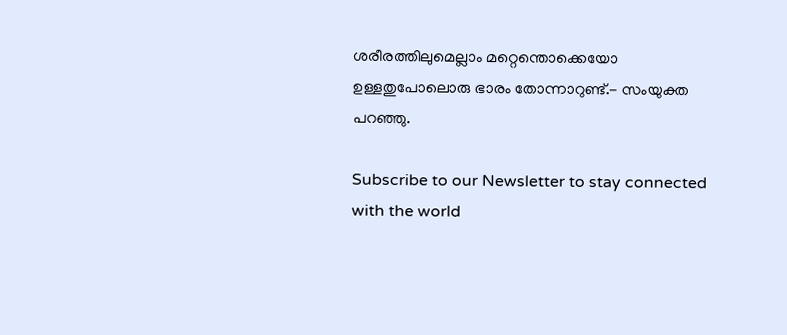ശരീരത്തിലുമെല്ലാം മറ്റെന്തൊക്കെയോ ഉള്ളതുപോലൊരു ഭാരം തോന്നാറുണ്ട്.- സംയുക്ത പറഞ്ഞു.

Subscribe to our Newsletter to stay connected with the world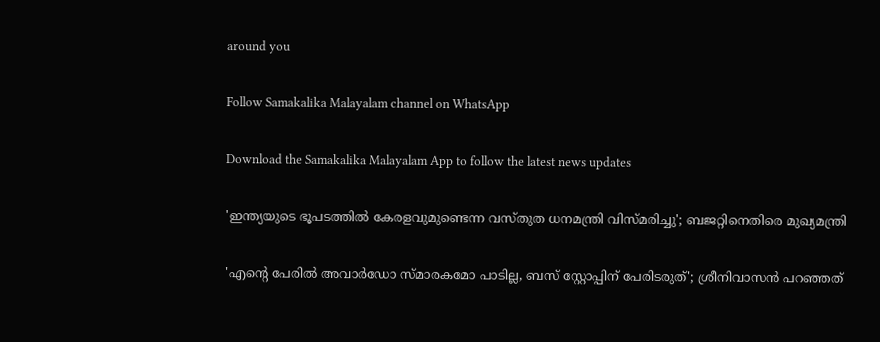around you

Follow Samakalika Malayalam channel on WhatsApp

Download the Samakalika Malayalam App to follow the latest news updates

'ഇന്ത്യയുടെ ഭൂപടത്തില്‍ കേരളവുമുണ്ടെന്ന വസ്തുത ധനമന്ത്രി വിസ്മരിച്ചു'; ബജറ്റിനെതിരെ മുഖ്യമന്ത്രി

'എന്റെ പേരില്‍ അവാര്‍ഡോ സ്മാരകമോ പാടില്ല, ബസ് സ്റ്റോപ്പിന് പേരിടരുത്'; ശ്രീനിവാസന്‍ പറഞ്ഞത്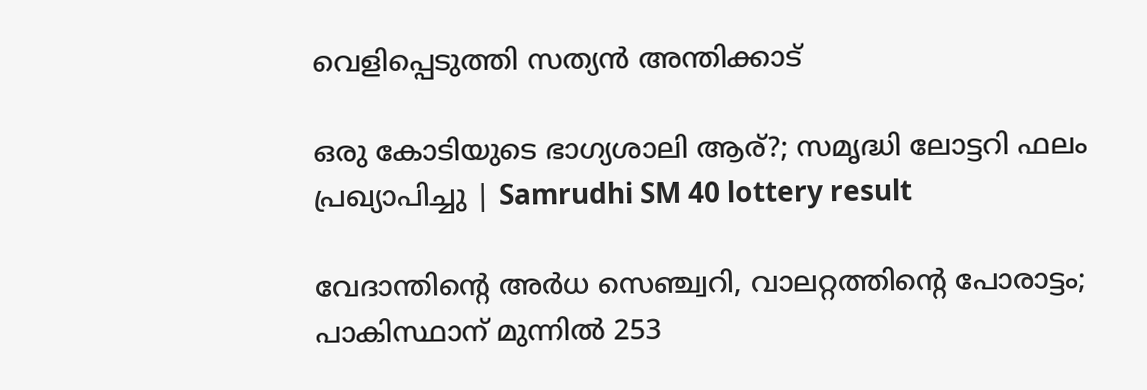വെളിപ്പെടുത്തി സത്യന്‍ അന്തിക്കാട്

ഒരു കോടിയുടെ ഭാഗ്യശാലി ആര്?; സമൃദ്ധി ലോട്ടറി ഫലം പ്രഖ്യാപിച്ചു | Samrudhi SM 40 lottery result

വേദാന്തിന്റെ അര്‍ധ സെഞ്ച്വറി, വാലറ്റത്തിന്റെ പോരാട്ടം; പാകിസ്ഥാന് മുന്നില്‍ 253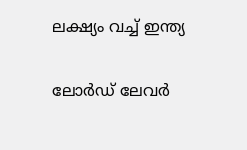ലക്ഷ്യം വച്ച് ഇന്ത്യ

ലോര്‍ഡ് ലേവര്‍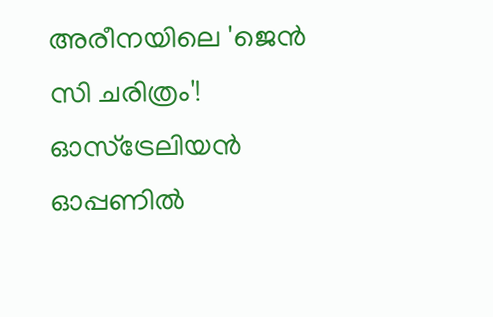അരീനയിലെ 'ജെന്‍ സി ചരിത്രം'! ഓസ്‌ട്രേലിയന്‍ ഓപ്പണില്‍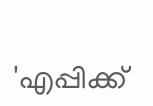'എപ്പിക്ക്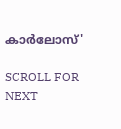കാര്‍ലോസ്'

SCROLL FOR NEXT